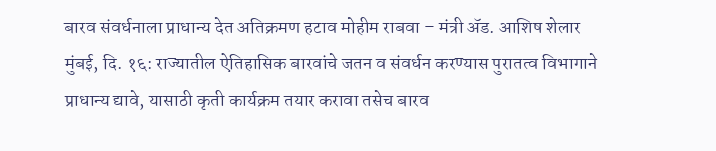बारव संवर्धनाला प्राधान्य देत अतिक्रमण हटाव मोहीम राबवा – मंत्री ॲड. आशिष शेलार
मुंबई, दि. १६: राज्यातील ऐतिहासिक बारवांचे जतन व संवर्धन करण्यास पुरातत्व विभागाने प्राधान्य द्यावे, यासाठी कृती कार्यक्रम तयार करावा तसेच बारव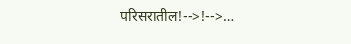परिसरातील!-->!-->…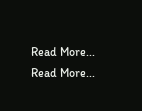Read More...
Read More...